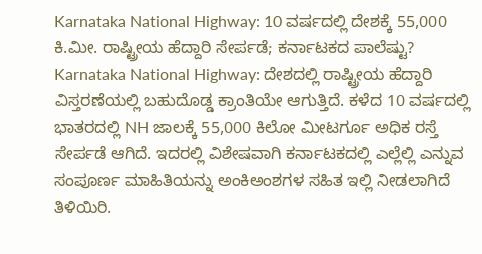Karnataka National Highway: 10 ವರ್ಷದಲ್ಲಿ ದೇಶಕ್ಕೆ 55,000 ಕಿ.ಮೀ. ರಾಷ್ಟ್ರೀಯ ಹೆದ್ದಾರಿ ಸೇರ್ಪಡೆ; ಕರ್ನಾಟಕದ ಪಾಲೆಷ್ಟು?
Karnataka National Highway: ದೇಶದಲ್ಲಿ ರಾಷ್ಟ್ರೀಯ ಹೆದ್ದಾರಿ ವಿಸ್ತರಣೆಯಲ್ಲಿ ಬಹುದೊಡ್ಡ ಕ್ರಾಂತಿಯೇ ಆಗುತ್ತಿದೆ. ಕಳೆದ 10 ವರ್ಷದಲ್ಲಿ ಭಾತರದಲ್ಲಿ NH ಜಾಲಕ್ಕೆ 55,000 ಕಿಲೋ ಮೀಟರ್ಗೂ ಅಧಿಕ ರಸ್ತೆ ಸೇರ್ಪಡೆ ಆಗಿದೆ. ಇದರಲ್ಲಿ ವಿಶೇಷವಾಗಿ ಕರ್ನಾಟಕದಲ್ಲಿ ಎಲ್ಲೆಲ್ಲಿ ಎನ್ನುವ ಸಂಪೂರ್ಣ ಮಾಹಿತಿಯನ್ನು ಅಂಕಿಅಂಶಗಳ ಸಹಿತ ಇಲ್ಲಿ ನೀಡಲಾಗಿದೆ ತಿಳಿಯಿರಿ.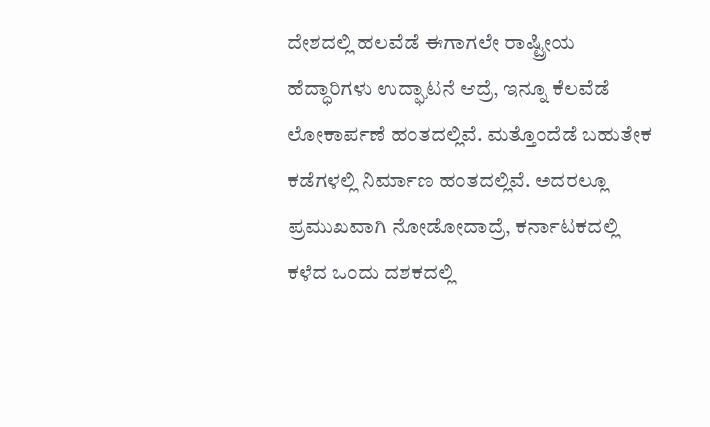ದೇಶದಲ್ಲಿ ಹಲವೆಡೆ ಈಗಾಗಲೇ ರಾಷ್ಟ್ರೀಯ ಹೆದ್ಧಾರಿಗಳು ಉದ್ಘಾಟನೆ ಆದ್ರೆ, ಇನ್ನೂ ಕೆಲವೆಡೆ ಲೋಕಾರ್ಪಣೆ ಹಂತದಲ್ಲಿವೆ. ಮತ್ತೊಂದೆಡೆ ಬಹುತೇಕ ಕಡೆಗಳಲ್ಲಿ ನಿರ್ಮಾಣ ಹಂತದಲ್ಲಿವೆ. ಅದರಲ್ಲೂ ಪ್ರಮುಖವಾಗಿ ನೋಡೋದಾದ್ರೆ, ಕರ್ನಾಟಕದಲ್ಲಿ ಕಳೆದ ಒಂದು ದಶಕದಲ್ಲಿ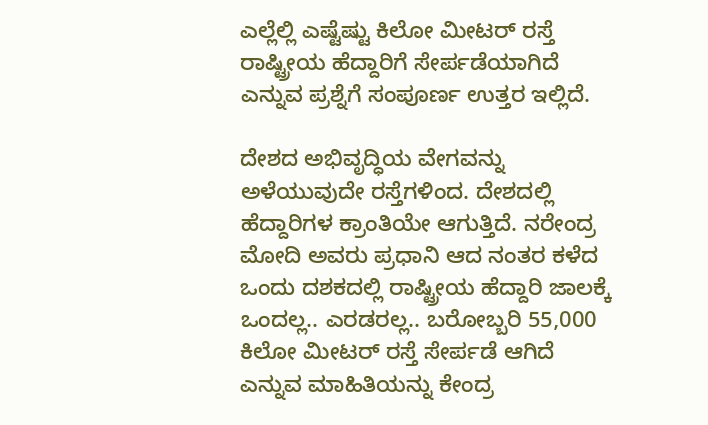ಎಲ್ಲೆಲ್ಲಿ ಎಷ್ಟೆಷ್ಟು ಕಿಲೋ ಮೀಟರ್ ರಸ್ತೆ ರಾಷ್ಟ್ರೀಯ ಹೆದ್ದಾರಿಗೆ ಸೇರ್ಪಡೆಯಾಗಿದೆ ಎನ್ನುವ ಪ್ರಶ್ನೆಗೆ ಸಂಪೂರ್ಣ ಉತ್ತರ ಇಲ್ಲಿದೆ.

ದೇಶದ ಅಭಿವೃದ್ಧಿಯ ವೇಗವನ್ನು ಅಳೆಯುವುದೇ ರಸ್ತೆಗಳಿಂದ. ದೇಶದಲ್ಲಿ ಹೆದ್ದಾರಿಗಳ ಕ್ರಾಂತಿಯೇ ಆಗುತ್ತಿದೆ. ನರೇಂದ್ರ ಮೋದಿ ಅವರು ಪ್ರಧಾನಿ ಆದ ನಂತರ ಕಳೆದ ಒಂದು ದಶಕದಲ್ಲಿ ರಾಷ್ಟ್ರೀಯ ಹೆದ್ದಾರಿ ಜಾಲಕ್ಕೆ ಒಂದಲ್ಲ.. ಎರಡರಲ್ಲ.. ಬರೋಬ್ಬರಿ 55,000 ಕಿಲೋ ಮೀಟರ್ ರಸ್ತೆ ಸೇರ್ಪಡೆ ಆಗಿದೆ ಎನ್ನುವ ಮಾಹಿತಿಯನ್ನು ಕೇಂದ್ರ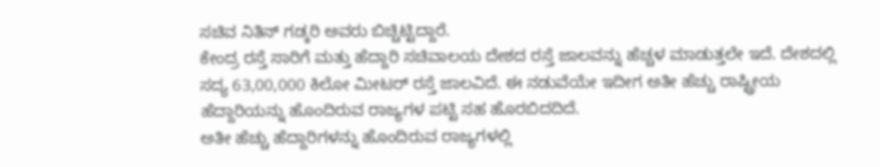ಸಚಿವ ನಿತಿನ್ ಗಡ್ಕರಿ ಅವರು ಬಿಚ್ಚಿಟ್ಟಿದ್ದಾರೆ.
ಕೇಂದ್ರ ರಸ್ತೆ ಸಾರಿಗೆ ಮತ್ತು ಹೆದ್ದಾರಿ ಸಚಿವಾಲಯ ದೇಶದ ರಸ್ತೆ ಜಾಲವನ್ನು ಹೆಚ್ಚಳ ಮಾಡುತ್ತಲೇ ಇದೆ. ದೇಶದಲ್ಲಿ ಸದ್ಯ 63,00,000 ಕಿಲೋ ಮೀಟರ್ ರಸ್ತೆ ಜಾಲವಿದೆ. ಈ ನಡುವೆಯೇ ಇದೀಗ ಅತೀ ಹೆಚ್ಚು ರಾಷ್ಟ್ರೀಯ ಹೆದ್ದಾರಿಯನ್ನು ಹೊಂದಿರುವ ರಾಜ್ಯಗಳ ಪಟ್ಟಿ ಸಹ ಹೊರಬಿದದಿದೆ.
ಅತೀ ಹೆಚ್ಚು ಹೆದ್ದಾರಿಗಳನ್ನು ಹೊಂದಿರುವ ರಾಜ್ಯಗಳಲ್ಲಿ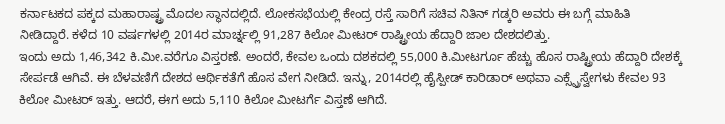ಕರ್ನಾಟಕದ ಪಕ್ಕದ ಮಹಾರಾಷ್ಟ್ರ ಮೊದಲ ಸ್ಥಾನದಲ್ಲಿದೆ. ಲೋಕಸಭೆಯಲ್ಲಿ ಕೇಂದ್ರ ರಸ್ತೆ ಸಾರಿಗೆ ಸಚಿವ ನಿತಿನ್ ಗಡ್ಕರಿ ಅವರು ಈ ಬಗ್ಗೆ ಮಾಹಿತಿ ನೀಡಿದ್ದಾರೆ. ಕಳೆದ 10 ವರ್ಷಗಳಲ್ಲಿ 2014ರ ಮಾರ್ಚ್ನಲ್ಲಿ 91,287 ಕಿಲೋ ಮೀಟರ್ ರಾಷ್ಟ್ರೀಯ ಹೆದ್ದಾರಿ ಜಾಲ ದೇಶದಲಿತ್ತು.
ಇಂದು ಅದು 1,46,342 ಕಿ.ಮೀ.ವರೆಗೂ ವಿಸ್ತರಣೆ. ಅಂದರೆ, ಕೇವಲ ಒಂದು ದಶಕದಲ್ಲಿ 55,000 ಕಿ.ಮೀಟರ್ಗೂ ಹೆಚ್ಚು ಹೊಸ ರಾಷ್ಟ್ರೀಯ ಹೆದ್ದಾರಿ ದೇಶಕ್ಕೆ ಸೇರ್ಪಡೆ ಆಗಿವೆ. ಈ ಬೆಳವಣಿಗೆ ದೇಶದ ಆರ್ಥಿಕತೆಗೆ ಹೊಸ ವೇಗ ನೀಡಿದೆ. ಇನ್ನು, 2014ರಲ್ಲಿ ಹೈಸ್ಪೀಡ್ ಕಾರಿಡಾರ್ ಅಥವಾ ಎಕ್ಸ್ಪ್ರೆಸ್ವೇಗಳು ಕೇವಲ 93 ಕಿಲೋ ಮೀಟರ್ ಇತ್ತು. ಆದರೆ, ಈಗ ಅದು 5,110 ಕಿಲೋ ಮೀಟರ್ಗೆ ವಿಸ್ತಣೆ ಆಗಿದೆ.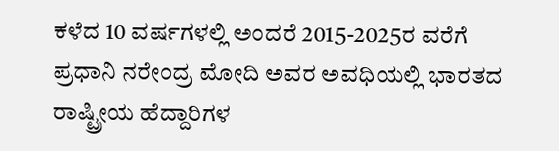ಕಳೆದ 10 ವರ್ಷಗಳಲ್ಲಿ ಅಂದರೆ 2015-2025ರ ವರೆಗೆ ಪ್ರಧಾನಿ ನರೇಂದ್ರ ಮೋದಿ ಅವರ ಅವಧಿಯಲ್ಲಿ ಭಾರತದ ರಾಷ್ಟ್ರೀಯ ಹೆದ್ದಾರಿಗಳ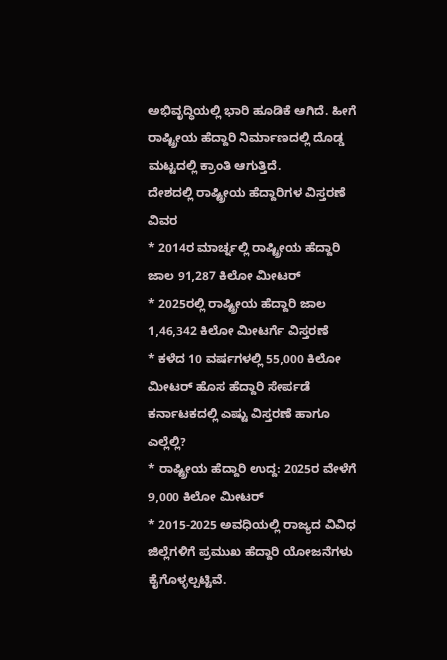ಅಭಿವೃದ್ಧಿಯಲ್ಲಿ ಭಾರಿ ಹೂಡಿಕೆ ಆಗಿದೆ. ಹೀಗೆ ರಾಷ್ಟ್ರೀಯ ಹೆದ್ದಾರಿ ನಿರ್ಮಾಣದಲ್ಲಿ ದೊಡ್ಡ ಮಟ್ಟದಲ್ಲಿ ಕ್ರಾಂತಿ ಆಗುತ್ತಿದೆ.
ದೇಶದಲ್ಲಿ ರಾಷ್ಟ್ರೀಯ ಹೆದ್ದಾರಿಗಳ ವಿಸ್ತರಣೆ ವಿವರ
* 2014ರ ಮಾರ್ಚ್ನಲ್ಲಿ ರಾಷ್ಟ್ರೀಯ ಹೆದ್ದಾರಿ ಜಾಲ 91,287 ಕಿಲೋ ಮೀಟರ್
* 2025ರಲ್ಲಿ ರಾಷ್ಟ್ರೀಯ ಹೆದ್ದಾರಿ ಜಾಲ 1,46,342 ಕಿಲೋ ಮೀಟರ್ಗೆ ವಿಸ್ತರಣೆ
* ಕಳೆದ 10 ವರ್ಷಗಳಲ್ಲಿ 55,000 ಕಿಲೋ ಮೀಟರ್ ಹೊಸ ಹೆದ್ದಾರಿ ಸೇರ್ಪಡೆ
ಕರ್ನಾಟಕದಲ್ಲಿ ಎಷ್ಟು ವಿಸ್ತರಣೆ ಹಾಗೂ ಎಲ್ಲೆಲ್ಲಿ?
* ರಾಷ್ಟ್ರೀಯ ಹೆದ್ದಾರಿ ಉದ್ದ: 2025ರ ವೇಳೆಗೆ 9,000 ಕಿಲೋ ಮೀಟರ್
* 2015-2025 ಅವಧಿಯಲ್ಲಿ ರಾಜ್ಯದ ವಿವಿಧ ಜಿಲ್ಲೆಗಳಿಗೆ ಪ್ರಮುಖ ಹೆದ್ದಾರಿ ಯೋಜನೆಗಳು ಕೈಗೊಳ್ಳಲ್ಪಟ್ಟಿವೆ.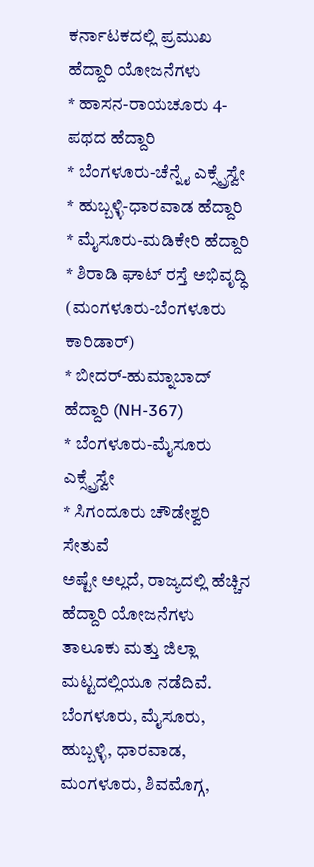ಕರ್ನಾಟಕದಲ್ಲಿ ಪ್ರಮುಖ ಹೆದ್ದಾರಿ ಯೋಜನೆಗಳು
* ಹಾಸನ-ರಾಯಚೂರು 4-ಪಥದ ಹೆದ್ದಾರಿ
* ಬೆಂಗಳೂರು-ಚೆನ್ನೈ ಎಕ್ಸ್ಪ್ರೆಸ್ವೇ
* ಹುಬ್ಬಳ್ಳಿ-ಧಾರವಾಡ ಹೆದ್ದಾರಿ
* ಮೈಸೂರು-ಮಡಿಕೇರಿ ಹೆದ್ದಾರಿ
* ಶಿರಾಡಿ ಘಾಟ್ ರಸ್ತೆ ಅಭಿವೃದ್ಧಿ (ಮಂಗಳೂರು-ಬೆಂಗಳೂರು ಕಾರಿಡಾರ್)
* ಬೀದರ್-ಹುಮ್ನಾಬಾದ್ ಹೆದ್ದಾರಿ (NH-367)
* ಬೆಂಗಳೂರು-ಮೈಸೂರು ಎಕ್ಸ್ಪ್ರೆಸ್ವೇ
* ಸಿಗಂದೂರು ಚೌಡೇಶ್ವರಿ ಸೇತುವೆ
ಅಷ್ಟೇ ಅಲ್ಲದೆ, ರಾಜ್ಯದಲ್ಲಿ ಹೆಚ್ಚಿನ ಹೆದ್ದಾರಿ ಯೋಜನೆಗಳು ತಾಲೂಕು ಮತ್ತು ಜಿಲ್ಲಾ ಮಟ್ಟದಲ್ಲಿಯೂ ನಡೆದಿವೆ. ಬೆಂಗಳೂರು, ಮೈಸೂರು, ಹುಬ್ಬಳ್ಳಿ, ಧಾರವಾಡ, ಮಂಗಳೂರು, ಶಿವಮೊಗ್ಗ,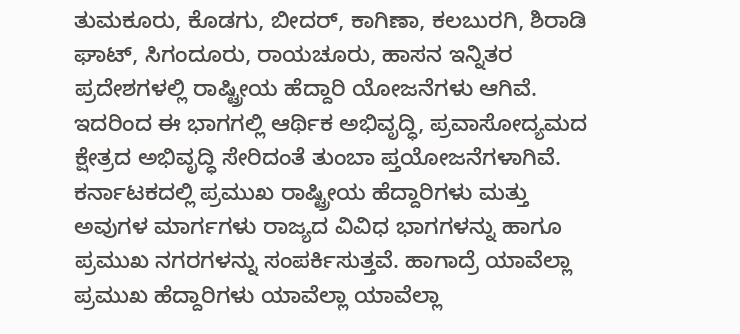ತುಮಕೂರು, ಕೊಡಗು, ಬೀದರ್, ಕಾಗಿಣಾ, ಕಲಬುರಗಿ, ಶಿರಾಡಿ ಘಾಟ್, ಸಿಗಂದೂರು, ರಾಯಚೂರು, ಹಾಸನ ಇನ್ನಿತರ ಪ್ರದೇಶಗಳಲ್ಲಿ ರಾಷ್ಟ್ರೀಯ ಹೆದ್ದಾರಿ ಯೋಜನೆಗಳು ಆಗಿವೆ. ಇದರಿಂದ ಈ ಭಾಗಗಲ್ಲಿ ಆರ್ಥಿಕ ಅಭಿವೃದ್ಧಿ, ಪ್ರವಾಸೋದ್ಯಮದ ಕ್ಷೇತ್ರದ ಅಭಿವೃದ್ಧಿ ಸೇರಿದಂತೆ ತುಂಬಾ ಪ್ತಯೋಜನೆಗಳಾಗಿವೆ.
ಕರ್ನಾಟಕದಲ್ಲಿ ಪ್ರಮುಖ ರಾಷ್ಟ್ರೀಯ ಹೆದ್ದಾರಿಗಳು ಮತ್ತು ಅವುಗಳ ಮಾರ್ಗಗಳು ರಾಜ್ಯದ ವಿವಿಧ ಭಾಗಗಳನ್ನು ಹಾಗೂ ಪ್ರಮುಖ ನಗರಗಳನ್ನು ಸಂಪರ್ಕಿಸುತ್ತವೆ. ಹಾಗಾದ್ರೆ ಯಾವೆಲ್ಲಾ ಪ್ರಮುಖ ಹೆದ್ದಾರಿಗಳು ಯಾವೆಲ್ಲಾ ಯಾವೆಲ್ಲಾ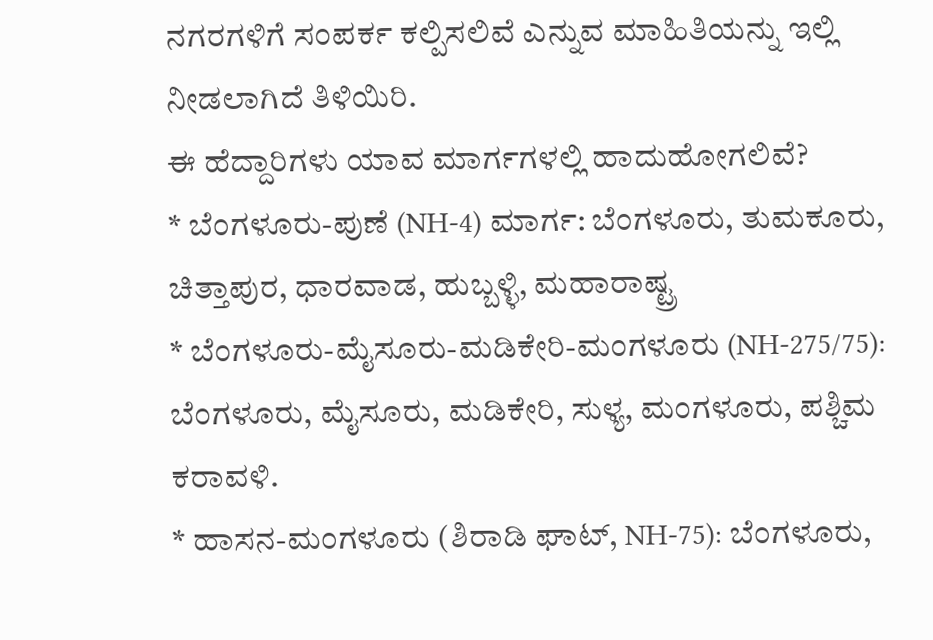ನಗರಗಳಿಗೆ ಸಂಪರ್ಕ ಕಲ್ಪಿಸಲಿವೆ ಎನ್ನುವ ಮಾಹಿತಿಯನ್ನು ಇಲ್ಲಿ ನೀಡಲಾಗಿದೆ ತಿಳಿಯಿರಿ.
ಈ ಹೆದ್ದಾರಿಗಳು ಯಾವ ಮಾರ್ಗಗಳಲ್ಲಿ ಹಾದುಹೋಗಲಿವೆ?
* ಬೆಂಗಳೂರು-ಪುಣೆ (NH-4) ಮಾರ್ಗ: ಬೆಂಗಳೂರು, ತುಮಕೂರು, ಚಿತ್ತಾಪುರ, ಧಾರವಾಡ, ಹುಬ್ಬಳ್ಳಿ, ಮಹಾರಾಷ್ಟ್ರ
* ಬೆಂಗಳೂರು-ಮೈಸೂರು-ಮಡಿಕೇರಿ-ಮಂಗಳೂರು (NH-275/75): ಬೆಂಗಳೂರು, ಮೈಸೂರು, ಮಡಿಕೇರಿ, ಸುಳ್ಯ, ಮಂಗಳೂರು, ಪಶ್ಚಿಮ ಕರಾವಳಿ.
* ಹಾಸನ-ಮಂಗಳೂರು (ಶಿರಾಡಿ ಘಾಟ್, NH-75): ಬೆಂಗಳೂರು,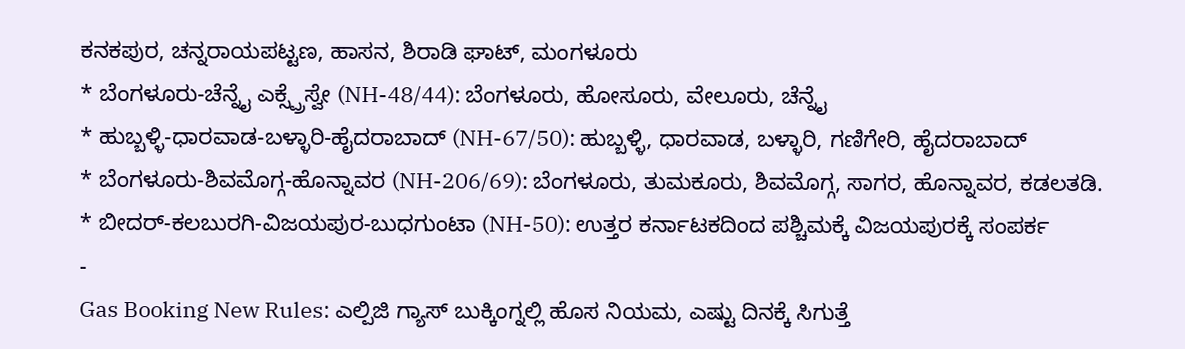ಕನಕಪುರ, ಚನ್ನರಾಯಪಟ್ಟಣ, ಹಾಸನ, ಶಿರಾಡಿ ಘಾಟ್, ಮಂಗಳೂರು
* ಬೆಂಗಳೂರು-ಚೆನ್ನೈ ಎಕ್ಸ್ಪ್ರೆಸ್ವೇ (NH-48/44): ಬೆಂಗಳೂರು, ಹೋಸೂರು, ವೇಲೂರು, ಚೆನ್ನೈ
* ಹುಬ್ಬಳ್ಳಿ-ಧಾರವಾಡ-ಬಳ್ಳಾರಿ-ಹೈದರಾಬಾದ್ (NH-67/50): ಹುಬ್ಬಳ್ಳಿ, ಧಾರವಾಡ, ಬಳ್ಳಾರಿ, ಗಣಿಗೇರಿ, ಹೈದರಾಬಾದ್
* ಬೆಂಗಳೂರು-ಶಿವಮೊಗ್ಗ-ಹೊನ್ನಾವರ (NH-206/69): ಬೆಂಗಳೂರು, ತುಮಕೂರು, ಶಿವಮೊಗ್ಗ, ಸಾಗರ, ಹೊನ್ನಾವರ, ಕಡಲತಡಿ.
* ಬೀದರ್-ಕಲಬುರಗಿ-ವಿಜಯಪುರ-ಬುಧಗುಂಟಾ (NH-50): ಉತ್ತರ ಕರ್ನಾಟಕದಿಂದ ಪಶ್ಚಿಮಕ್ಕೆ ವಿಜಯಪುರಕ್ಕೆ ಸಂಪರ್ಕ
-
Gas Booking New Rules: ಎಲ್ಪಿಜಿ ಗ್ಯಾಸ್ ಬುಕ್ಕಿಂಗ್ನಲ್ಲಿ ಹೊಸ ನಿಯಮ, ಎಷ್ಟು ದಿನಕ್ಕೆ ಸಿಗುತ್ತೆ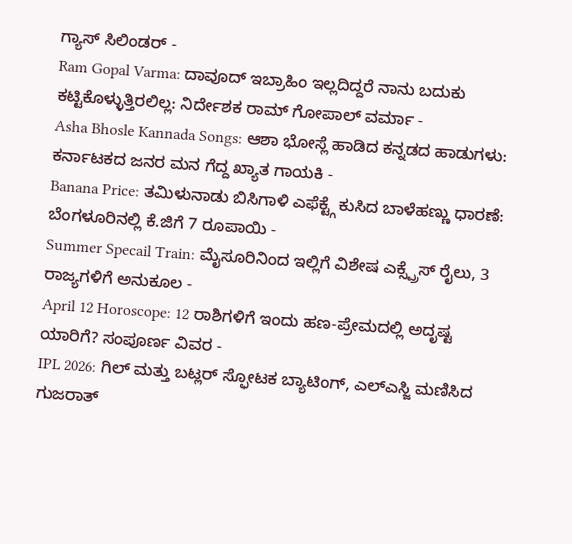ಗ್ಯಾಸ್ ಸಿಲಿಂಡರ್ -
Ram Gopal Varma: ದಾವೂದ್ ಇಬ್ರಾಹಿಂ ಇಲ್ಲದಿದ್ದರೆ ನಾನು ಬದುಕು ಕಟ್ಟಿಕೊಳ್ಳುತ್ತಿರಲಿಲ್ಲ: ನಿರ್ದೇಶಕ ರಾಮ್ ಗೋಪಾಲ್ ವರ್ಮಾ -
Asha Bhosle Kannada Songs: ಆಶಾ ಭೋಸ್ಲೆ ಹಾಡಿದ ಕನ್ನಡದ ಹಾಡುಗಳು: ಕರ್ನಾಟಕದ ಜನರ ಮನ ಗೆದ್ದ ಖ್ಯಾತ ಗಾಯಕಿ -
Banana Price: ತಮಿಳುನಾಡು ಬಿಸಿಗಾಳಿ ಎಫೆಕ್ಟ್ಗೆ ಕುಸಿದ ಬಾಳೆಹಣ್ಣು ಧಾರಣೆ: ಬೆಂಗಳೂರಿನಲ್ಲಿ ಕೆ.ಜಿಗೆ 7 ರೂಪಾಯಿ -
Summer Specail Train: ಮೈಸೂರಿನಿಂದ ಇಲ್ಲಿಗೆ ವಿಶೇಷ ಎಕ್ಸ್ಪ್ರೆಸ್ ರೈಲು, 3 ರಾಜ್ಯಗಳಿಗೆ ಅನುಕೂಲ -
April 12 Horoscope: 12 ರಾಶಿಗಳಿಗೆ ಇಂದು ಹಣ-ಪ್ರೇಮದಲ್ಲಿ ಅದೃಷ್ಟ ಯಾರಿಗೆ? ಸಂಪೂರ್ಣ ವಿವರ -
IPL 2026: ಗಿಲ್ ಮತ್ತು ಬಟ್ಲರ್ ಸ್ಫೋಟಕ ಬ್ಯಾಟಿಂಗ್, ಎಲ್ಎಸ್ಜಿ ಮಣಿಸಿದ ಗುಜರಾತ್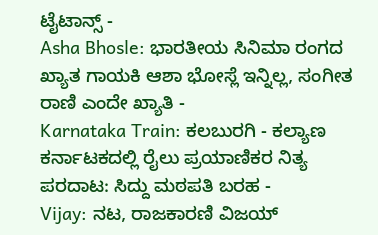ಟೈಟಾನ್ಸ್ -
Asha Bhosle: ಭಾರತೀಯ ಸಿನಿಮಾ ರಂಗದ ಖ್ಯಾತ ಗಾಯಕಿ ಆಶಾ ಭೋಸ್ಲೆ ಇನ್ನಿಲ್ಲ, ಸಂಗೀತ ರಾಣಿ ಎಂದೇ ಖ್ಯಾತಿ -
Karnataka Train: ಕಲಬುರಗಿ - ಕಲ್ಯಾಣ ಕರ್ನಾಟಕದಲ್ಲಿ ರೈಲು ಪ್ರಯಾಣಿಕರ ನಿತ್ಯ ಪರದಾಟ: ಸಿದ್ದು ಮಠಪತಿ ಬರಹ -
Vijay: ನಟ, ರಾಜಕಾರಣಿ ವಿಜಯ್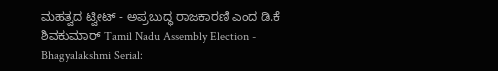ಮಹತ್ವದ ಟ್ವೀಟ್ - ಅಪ್ರಬುದ್ಧ ರಾಜಕಾರಣಿ ಎಂದ ಡಿ.ಕೆ ಶಿವಕುಮಾರ್ Tamil Nadu Assembly Election -
Bhagyalakshmi Serial: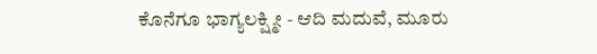ಕೊನೆಗೂ ಭಾಗ್ಯಲಕ್ಷ್ಮೀ - ಆದಿ ಮದುವೆ, ಮೂರು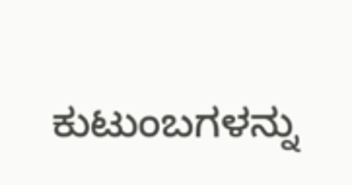ಕುಟುಂಬಗಳನ್ನು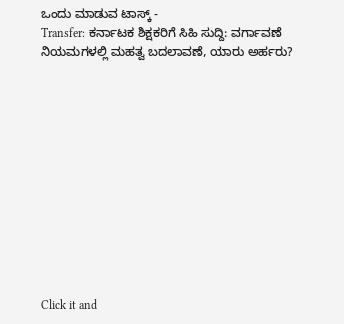ಒಂದು ಮಾಡುವ ಟಾಸ್ಕ್ -
Transfer: ಕರ್ನಾಟಕ ಶಿಕ್ಷಕರಿಗೆ ಸಿಹಿ ಸುದ್ದಿ: ವರ್ಗಾವಣೆ ನಿಯಮಗಳಲ್ಲಿ ಮಹತ್ವ ಬದಲಾವಣೆ, ಯಾರು ಅರ್ಹರು?












Click it and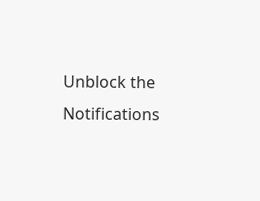Unblock the Notifications